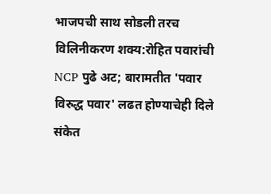भाजपची साथ सोडली तरच विलिनीकरण शक्य:रोहित पवारांची NCP पुढे अट; बारामतीत 'पवार विरुद्ध पवार' लढत होण्याचेही दिले संकेत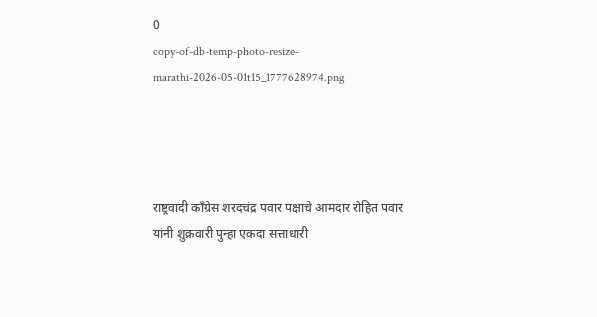0
copy-of-db-temp-photo-resize-marathi-2026-05-01t15_1777628974.png




राष्ट्रवादी काँग्रेस शरदचंद्र पवार पक्षाचे आमदार रोहित पवार यांनी शुक्रवारी पुन्हा एकदा सत्ताधारी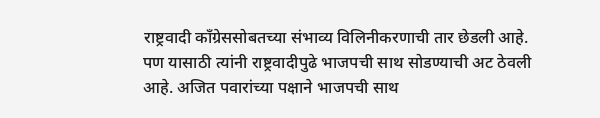राष्ट्रवादी काँग्रेससोबतच्या संभाव्य विलिनीकरणाची तार छेडली आहे. पण यासाठी त्यांनी राष्ट्रवादीपुढे भाजपची साथ सोडण्याची अट ठेवली आहे. अजित पवारांच्या पक्षाने भाजपची साथ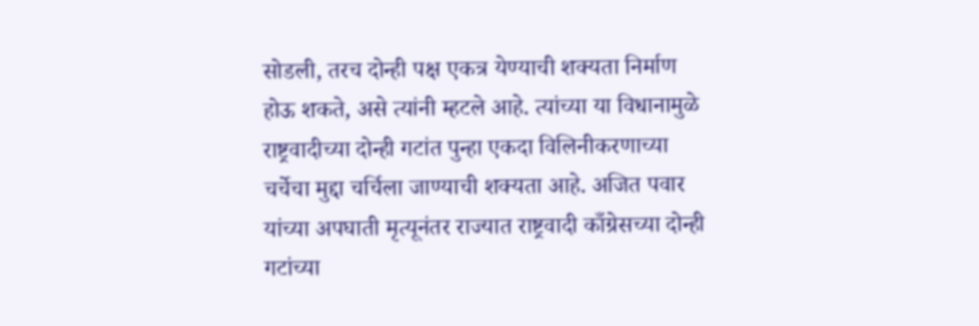सोडली, तरच दोन्ही पक्ष एकत्र येण्याची शक्यता निर्माण होऊ शकते, असे त्यांनी म्हटले आहे. त्यांच्या या विधानामुळे राष्ट्रवादीच्या दोन्ही गटांत पुन्हा एकदा विलिनीकरणाच्या चर्चेचा मुद्दा चर्चिला जाण्याची शक्यता आहे. अजित पवार यांच्या अपघाती मृत्यूनंतर राज्यात राष्ट्रवादी काँग्रेसच्या दोन्ही गटांच्या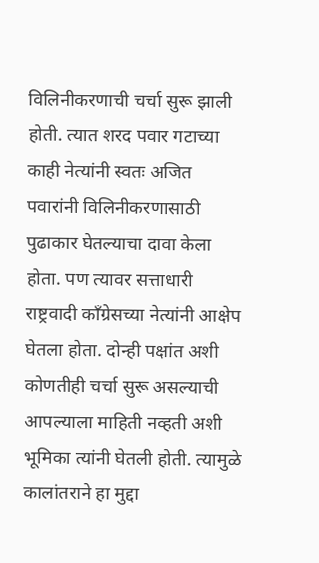विलिनीकरणाची चर्चा सुरू झाली होती. त्यात शरद पवार गटाच्या काही नेत्यांनी स्वतः अजित पवारांनी विलिनीकरणासाठी पुढाकार घेतल्याचा दावा केला होता. पण त्यावर सत्ताधारी राष्ट्रवादी काँग्रेसच्या नेत्यांनी आक्षेप घेतला होता. दोन्ही पक्षांत अशी कोणतीही चर्चा सुरू असल्याची आपल्याला माहिती नव्हती अशी भूमिका त्यांनी घेतली होती. त्यामुळे कालांतराने हा मुद्दा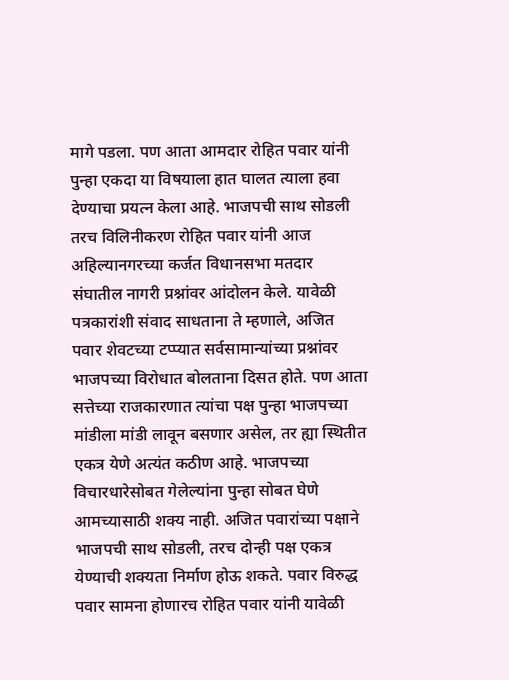मागे पडला. पण आता आमदार रोहित पवार यांनी पुन्हा एकदा या विषयाला हात घालत त्याला हवा देण्याचा प्रयत्न केला आहे. भाजपची साथ सोडली तरच विलिनीकरण रोहित पवार यांनी आज अहिल्यानगरच्या कर्जत विधानसभा मतदार संघातील नागरी प्रश्नांवर आंदोलन केले. यावेळी पत्रकारांशी संवाद साधताना ते म्हणाले, अजित पवार शेवटच्या टप्प्यात सर्वसामान्यांच्या प्रश्नांवर भाजपच्या विरोधात बोलताना दिसत होते. पण आता सत्तेच्या राजकारणात त्यांचा पक्ष पुन्हा भाजपच्या मांडीला मांडी लावून बसणार असेल, तर ह्या स्थितीत एकत्र येणे अत्यंत कठीण आहे. भाजपच्या विचारधारेसोबत गेलेल्यांना पुन्हा सोबत घेणे आमच्यासाठी शक्य नाही. अजित पवारांच्या पक्षाने भाजपची साथ सोडली, तरच दोन्ही पक्ष एकत्र येण्याची शक्यता निर्माण होऊ शकते. पवार विरुद्ध पवार सामना होणारच रोहित पवार यांनी यावेळी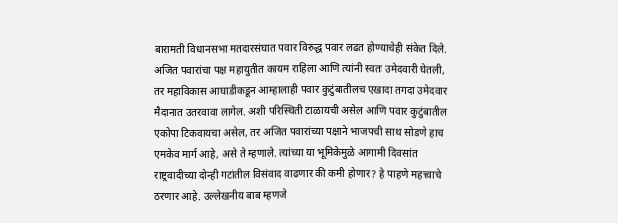बारामती विधानसभा मतदारसंघात पवार विरुद्ध पवार लढत होण्याचेही संकेत दिले. अजित पवारांचा पक्ष महायुतीत कायम राहिला आणि त्यांनी स्वतः उमेदवारी घेतली, तर महाविकास आघाडीकडून आम्हालाही पवार कुटुंबातीलच एखादा तगदा उमेदवार मैदानात उतरवावा लागेल. अशी परिस्थिती टाळायची असेल आणि पवार कुटुंबातील एकोपा टिकवायचा असेल, तर अजित पवारांच्या पक्षाने भाजपची साथ सोडणे हाच एमकेव मार्ग आहे, असे ते म्हणाले. त्यांच्या या भूमिकेमुळे आगामी दिवसांत राष्ट्रवादीच्या दोन्ही गटांतील विसंवाद वाढणार की कमी होणार? हे पाहणे महत्त्वाचे ठरणार आहे. उल्लेखनीय बाब म्हणजे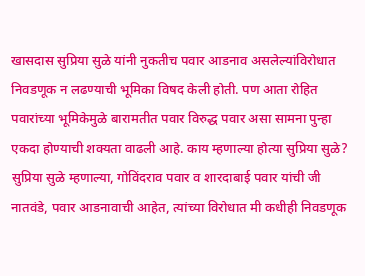खासदास सुप्रिया सुळे यांनी नुकतीच पवार आडनाव असलेल्यांविरोधात निवडणूक न लढण्याची भूमिका विषद केली होती. पण आता रोहित पवारांच्या भूमिकेमुळे बारामतीत पवार विरुद्ध पवार असा सामना पुन्हा एकदा होण्याची शक्यता वाढली आहे. काय म्हणाल्या होत्या सुप्रिया सुळे? सुप्रिया सुळे म्हणाल्या, गोविंदराव पवार व शारदाबाई पवार यांची जी नातवंडे, पवार आडनावाची आहेत, त्यांच्या विरोधात मी कधीही निवडणूक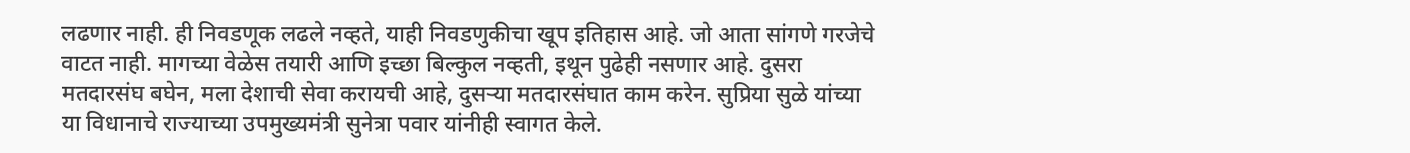लढणार नाही. ही निवडणूक लढले नव्हते, याही निवडणुकीचा खूप इतिहास आहे. जो आता सांगणे गरजेचे वाटत नाही. मागच्या वेळेस तयारी आणि इच्छा बिल्कुल नव्हती, इथून पुढेही नसणार आहे. दुसरा मतदारसंघ बघेन, मला देशाची सेवा करायची आहे, दुसऱ्या मतदारसंघात काम करेन. सुप्रिया सुळे यांच्या या विधानाचे राज्याच्या उपमुख्यमंत्री सुनेत्रा पवार यांनीही स्वागत केले.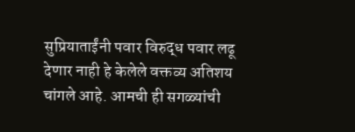सुप्रियाताईंनी पवार विरुद्ध पवार लढू देणार नाही हे केलेले वक्तव्य अतिशय चांगले आहे. आमची ही सगळ्यांची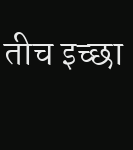तीच इच्छा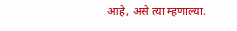आहे, असे त्या म्हणाल्या.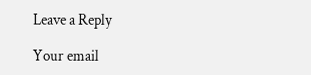Leave a Reply

Your email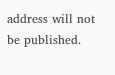address will not be published.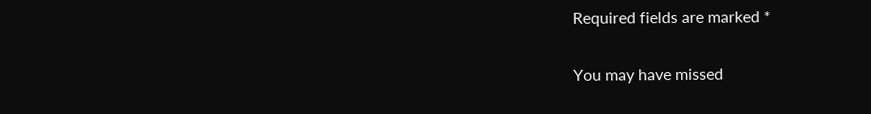Required fields are marked *

You may have missed